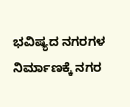ಭವಿಷ್ಯದ ನಗರಗಳ ನಿರ್ಮಾಣಕ್ಕೆ ನಗರ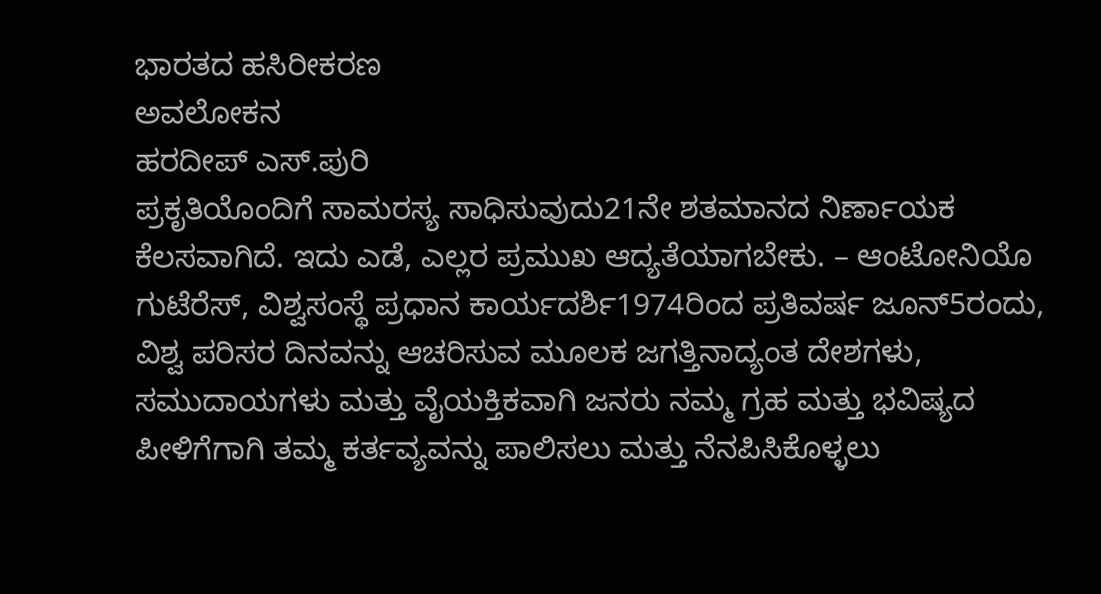ಭಾರತದ ಹಸಿರೀಕರಣ
ಅವಲೋಕನ
ಹರದೀಪ್‌ ಎಸ್‌.ಪುರಿ
ಪ್ರಕೃತಿಯೊಂದಿಗೆ ಸಾಮರಸ್ಯ ಸಾಧಿಸುವುದು21ನೇ ಶತಮಾನದ ನಿರ್ಣಾಯಕ ಕೆಲಸವಾಗಿದೆ. ಇದು ಎಡೆ, ಎಲ್ಲರ ಪ್ರಮುಖ ಆದ್ಯತೆಯಾಗಬೇಕು. – ಆಂಟೋನಿಯೊ ಗುಟೆರೆಸ್, ವಿಶ್ವಸಂಸ್ಥೆ ಪ್ರಧಾನ ಕಾರ್ಯದರ್ಶಿ1974ರಿಂದ ಪ್ರತಿವರ್ಷ ಜೂನ್5ರಂದು, ವಿಶ್ವ ಪರಿಸರ ದಿನವನ್ನು ಆಚರಿಸುವ ಮೂಲಕ ಜಗತ್ತಿನಾದ್ಯಂತ ದೇಶಗಳು, ಸಮುದಾಯಗಳು ಮತ್ತು ವೈಯಕ್ತಿಕವಾಗಿ ಜನರು ನಮ್ಮ ಗ್ರಹ ಮತ್ತು ಭವಿಷ್ಯದ ಪೀಳಿಗೆಗಾಗಿ ತಮ್ಮ ಕರ್ತವ್ಯವನ್ನು ಪಾಲಿಸಲು ಮತ್ತು ನೆನಪಿಸಿಕೊಳ್ಳಲು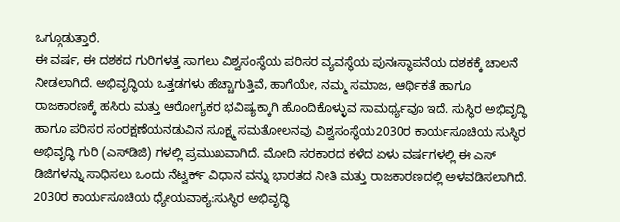ಒಗ್ಗೂಡುತ್ತಾರೆ.
ಈ ವರ್ಷ, ಈ ದಶಕದ ಗುರಿಗಳತ್ತ ಸಾಗಲು ವಿಶ್ವಸಂಸ್ಥೆಯ ಪರಿಸರ ವ್ಯವಸ್ಥೆಯ ಪುನಃಸ್ಥಾಪನೆಯ ದಶಕಕ್ಕೆ ಚಾಲನೆ ನೀಡಲಾಗಿದೆ. ಅಭಿವೃದ್ಧಿಯ ಒತ್ತಡಗಳು ಹೆಚ್ಚಾಗುತ್ತಿವೆ, ಹಾಗೆಯೇ, ನಮ್ಮ ಸಮಾಜ, ಆರ್ಥಿಕತೆ ಹಾಗೂ ರಾಜಕಾರಣಕ್ಕೆ ಹಸಿರು ಮತ್ತು ಆರೋಗ್ಯಕರ ಭವಿಷ್ಯಕ್ಕಾಗಿ ಹೊಂದಿಕೊಳ್ಳುವ ಸಾಮರ್ಥ್ಯವೂ ಇದೆ. ಸುಸ್ಥಿರ ಅಭಿವೃದ್ಧಿ ಹಾಗೂ ಪರಿಸರ ಸಂರಕ್ಷಣೆಯನಡುವಿನ ಸೂಕ್ಷ್ಮ ಸಮತೋಲನವು ವಿಶ್ವಸಂಸ್ಥೆಯ2030ರ ಕಾರ್ಯಸೂಚಿಯ ಸುಸ್ಥಿರ ಅಭಿವೃದ್ಧಿ ಗುರಿ (ಎಸ್‌ಡಿಜಿ) ಗಳಲ್ಲಿ ಪ್ರಮುಖವಾಗಿದೆ. ಮೋದಿ ಸರಕಾರದ ಕಳೆದ ಏಳು ವರ್ಷಗಳಲ್ಲಿ ಈ ಎಸ್ ಡಿಜಿಗಳನ್ನು ಸಾಧಿಸಲು ಒಂದು ನೆಟ್ವರ್ಕ್ ವಿಧಾನ ವನ್ನು ಭಾರತದ ನೀತಿ ಮತ್ತು ರಾಜಕಾರಣದಲ್ಲಿ ಅಳವಡಿಸಲಾಗಿದೆ.
2030ರ ಕಾರ್ಯಸೂಚಿಯ ಧ್ಯೇಯವಾಕ್ಯ:ಸುಸ್ಥಿರ ಅಭಿವೃದ್ಧಿ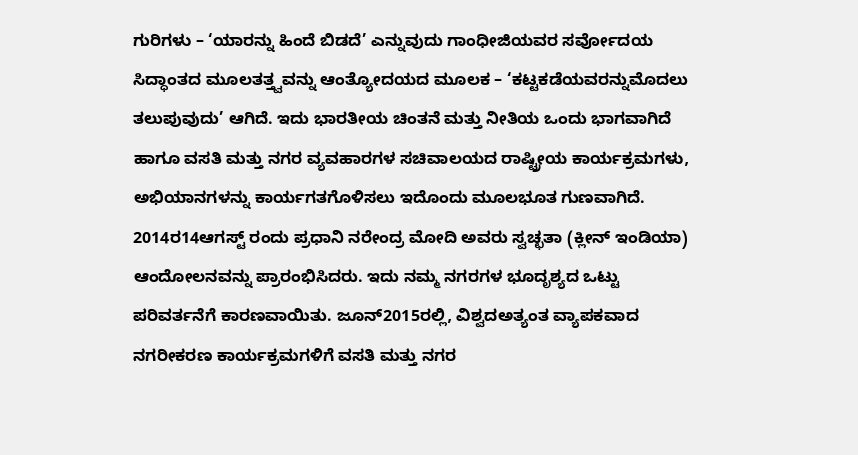ಗುರಿಗಳು – ‘ಯಾರನ್ನು ಹಿಂದೆ ಬಿಡದೆ’ ಎನ್ನುವುದು ಗಾಂಧೀಜಿಯವರ ಸರ್ವೋದಯ ಸಿದ್ಧಾಂತದ ಮೂಲತತ್ತ್ವವನ್ನು ಆಂತ್ಯೋದಯದ ಮೂಲಕ – ‘ಕಟ್ಟಕಡೆಯವರನ್ನುಮೊದಲು ತಲುಪುವುದು’ ಆಗಿದೆ. ಇದು ಭಾರತೀಯ ಚಿಂತನೆ ಮತ್ತು ನೀತಿಯ ಒಂದು ಭಾಗವಾಗಿದೆ ಹಾಗೂ ವಸತಿ ಮತ್ತು ನಗರ ವ್ಯವಹಾರಗಳ ಸಚಿವಾಲಯದ ರಾಷ್ಟ್ರೀಯ ಕಾರ್ಯಕ್ರಮಗಳು, ಅಭಿಯಾನಗಳನ್ನು ಕಾರ್ಯಗತಗೊಳಿಸಲು ಇದೊಂದು ಮೂಲಭೂತ ಗುಣವಾಗಿದೆ.
2014ರ14ಆಗಸ್ಟ್ ರಂದು ಪ್ರಧಾನಿ ನರೇಂದ್ರ ಮೋದಿ ಅವರು ಸ್ವಚ್ಛತಾ (ಕ್ಲೀನ್ ಇಂಡಿಯಾ) ಆಂದೋಲನವನ್ನು ಪ್ರಾರಂಭಿಸಿದರು. ಇದು ನಮ್ಮ ನಗರಗಳ ಭೂದೃಶ್ಯದ ಒಟ್ಟು ಪರಿವರ್ತನೆಗೆ ಕಾರಣವಾಯಿತು. ಜೂನ್2015ರಲ್ಲಿ, ವಿಶ್ವದಅತ್ಯಂತ ವ್ಯಾಪಕವಾದ ನಗರೀಕರಣ ಕಾರ್ಯಕ್ರಮಗಳಿಗೆ ವಸತಿ ಮತ್ತು ನಗರ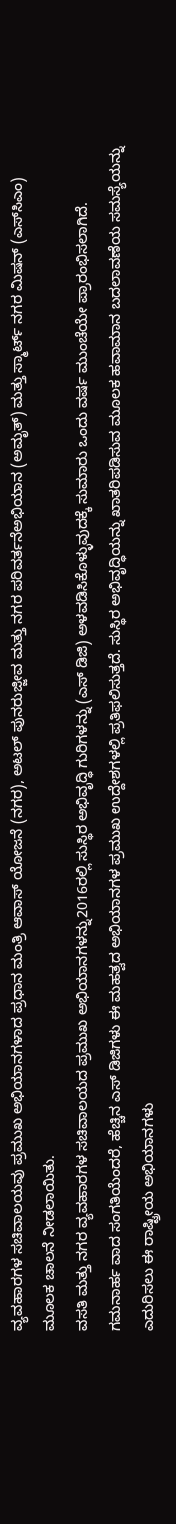ವ್ಯವಹಾರಗಳ ಸಚಿವಾಲಯವು ಪ್ರಮುಖ ಅಭಿಯಾನಗಳಾದ ಪ್ರಧಾನ ಮಂತ್ರಿ ಆವಾಸ್ ಯೋಜನೆ (ನಗರ), ಅಟಲ್ ಪುನರುಜ್ಜೀವ ಮತ್ತು ನಗರ ಪರಿವರ್ತನೆಅಭಿಯಾನ (ಅಮೃತ್) ಮತ್ತು ಸ್ಮಾರ್ಟ್ ನಗರ ಮಿಷನ್ (ಎಸ್‌ಸಿಎಂ) ಮೂಲಕ ಚಾಲನೆ ನೀಡಲಾಯಿತು.
ವಸತಿ ಮತ್ತು ನಗರ ವ್ಯವಹಾರಗಳ ಸಚಿವಾಲಯದ ಪ್ರಮುಖ ಅಭಿಯಾನಗಳನ್ನು2016ರಲ್ಲಿ ಸುಸ್ಥಿರ ಅಭಿವೃದ್ಧಿ ಗುರಿಗಳನ್ನು (ಎಸ್ ಡಿಜಿ) ಅಳವಡಿಸಿಕೊಳ್ಳುವುದಕ್ಕೆ ಸುಮಾರು ಒಂದು ವರ್ಷ ಮುಂಚೆಯೇ ಪ್ರಾರಂಭಿಸಲಾಗಿದೆ. ಗಮನಾರ್ಹ ವಾದ ಸಂಗತಿಯೆಂದರೆ, ಹೆಚ್ಚಿನ ಎಸ್ ಡಿಜಿಗಳು ಈ ಮಹತ್ವದ ಅಭಿಯಾನಗಳ ಪ್ರಮುಖ ಉದ್ದೇಶಗಳಲ್ಲಿ ಪ್ರತಿಫಲಿಸುತ್ತದೆ. ಸುಸ್ಥಿರ ಅಭಿವೃದ್ಧಿಯನ್ನು ಖಾತರಿಪಡಿಸುವ ಮೂಲಕ ಹವಾಮಾನ ಬದಲಾವಣೆಯ ಸಮಸ್ಯೆಯನ್ನು ಎದುರಿಸಲು ಈ ರಾಷ್ಟ್ರೀಯ ಅಭಿಯಾನಗಳು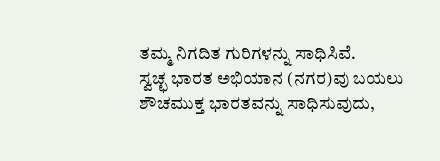ತಮ್ಮ ನಿಗದಿತ ಗುರಿಗಳನ್ನು ಸಾಧಿಸಿವೆ.
ಸ್ವಚ್ಛ ಭಾರತ ಅಭಿಯಾನ (ನಗರ)ವು ಬಯಲು ಶೌಚಮುಕ್ತ ಭಾರತವನ್ನು ಸಾಧಿಸುವುದು,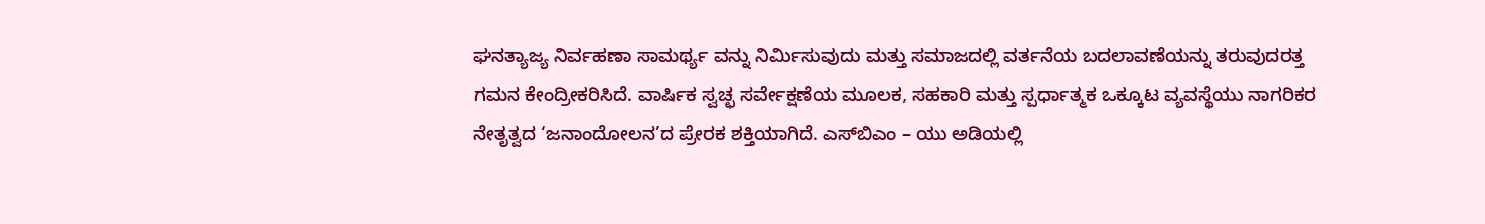ಘನತ್ಯಾಜ್ಯ ನಿರ್ವಹಣಾ ಸಾಮರ್ಥ್ಯ ವನ್ನು ನಿರ್ಮಿಸುವುದು ಮತ್ತು ಸಮಾಜದಲ್ಲಿ ವರ್ತನೆಯ ಬದಲಾವಣೆಯನ್ನು ತರುವುದರತ್ತ ಗಮನ ಕೇಂದ್ರೀಕರಿಸಿದೆ. ವಾರ್ಷಿಕ ಸ್ವಚ್ಛ ಸರ್ವೇಕ್ಷಣೆಯ ಮೂಲಕ, ಸಹಕಾರಿ ಮತ್ತು ಸ್ಪರ್ಧಾತ್ಮಕ ಒಕ್ಕೂಟ ವ್ಯವಸ್ಥೆಯು ನಾಗರಿಕರ ನೇತೃತ್ವದ ‘ಜನಾಂದೋಲನ’ದ ಪ್ರೇರಕ ಶಕ್ತಿಯಾಗಿದೆ. ಎಸ್‌ಬಿಎಂ – ಯು ಅಡಿಯಲ್ಲಿ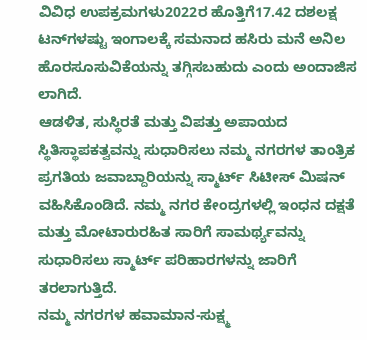ವಿವಿಧ ಉಪಕ್ರಮಗಳು2022ರ ಹೊತ್ತಿಗೆ17.42 ದಶಲಕ್ಷ ಟನ್‌ಗಳಷ್ಟು ಇಂಗಾಲಕ್ಕೆ ಸಮನಾದ ಹಸಿರು ಮನೆ ಅನಿಲ ಹೊರಸೂಸುವಿಕೆಯನ್ನು ತಗ್ಗಿಸಬಹುದು ಎಂದು ಅಂದಾಜಿಸ ಲಾಗಿದೆ.
ಆಡಳಿತ, ಸುಸ್ಥಿರತೆ ಮತ್ತು ವಿಪತ್ತು ಅಪಾಯದ ಸ್ಥಿತಿಸ್ಥಾಪಕತ್ವವನ್ನು ಸುಧಾರಿಸಲು ನಮ್ಮ ನಗರಗಳ ತಾಂತ್ರಿಕ ಪ್ರಗತಿಯ ಜವಾಬ್ದಾರಿಯನ್ನು ಸ್ಮಾರ್ಟ್ ಸಿಟೀಸ್ ಮಿಷನ್ ವಹಿಸಿಕೊಂಡಿದೆ. ನಮ್ಮ ನಗರ ಕೇಂದ್ರಗಳಲ್ಲಿ ಇಂಧನ ದಕ್ಷತೆ ಮತ್ತು ಮೋಟಾರುರಹಿತ ಸಾರಿಗೆ ಸಾಮರ್ಥ್ಯವನ್ನು ಸುಧಾರಿಸಲು ಸ್ಮಾರ್ಟ್ ಪರಿಹಾರಗಳನ್ನು ಜಾರಿಗೆ ತರಲಾಗುತ್ತಿದೆ.
ನಮ್ಮ ನಗರಗಳ ಹವಾಮಾನ-ಸುಕ್ಷ್ಮ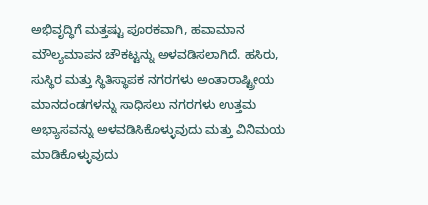ಅಭಿವೃದ್ಧಿಗೆ ಮತ್ತಷ್ಟು ಪೂರಕವಾಗಿ, ಹವಾಮಾನ ಮೌಲ್ಯಮಾಪನ ಚೌಕಟ್ಟನ್ನು ಅಳವಡಿಸಲಾಗಿದೆ. ಹಸಿರು, ಸುಸ್ಥಿರ ಮತ್ತು ಸ್ಥಿತಿಸ್ಥಾಪಕ ನಗರಗಳು ಅಂತಾರಾಷ್ಟ್ರೀಯ ಮಾನದಂಡಗಳನ್ನು ಸಾಧಿಸಲು ನಗರಗಳು ಉತ್ತಮ ಅಭ್ಯಾಸವನ್ನು ಅಳವಡಿಸಿಕೊಳ್ಳುವುದು ಮತ್ತು ವಿನಿಮಯ ಮಾಡಿಕೊಳ್ಳುವುದು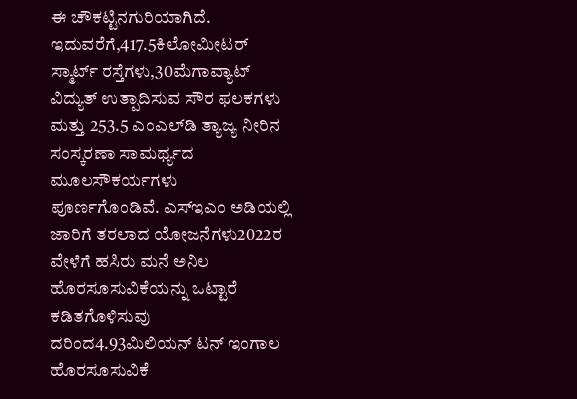ಈ ಚೌಕಟ್ಟಿನಗುರಿಯಾಗಿದೆ.
ಇದುವರೆಗೆ,417.5ಕಿಲೋಮೀಟರ್ ಸ್ಮಾರ್ಟ್ ರಸ್ತೆಗಳು,30ಮೆಗಾವ್ಯಾಟ್ ವಿದ್ಯುತ್ ಉತ್ಪಾದಿಸುವ ಸೌರ ಫಲಕಗಳು ಮತ್ತು 253.5 ಎಂಎಲ್‌ಡಿ ತ್ಯಾಜ್ಯ ನೀರಿನ ಸಂಸ್ಕರಣಾ ಸಾಮರ್ಥ್ಯದ ಮೂಲಸೌಕರ್ಯಗಳು ಪೂರ್ಣಗೊಂಡಿವೆ. ಎಸ್‌ಇಎಂ ಅಡಿಯಲ್ಲಿ ಜಾರಿಗೆ ತರಲಾದ ಯೋಜನೆಗಳು2022ರ ವೇಳೆಗೆ ಹಸಿರು ಮನೆ ಅನಿಲ ಹೊರಸೂಸುವಿಕೆಯನ್ನು ಒಟ್ಟಾರೆ ಕಡಿತಗೊಳಿಸುವು ದರಿಂದ4.93ಮಿಲಿಯನ್ ಟನ್ ಇಂಗಾಲ ಹೊರಸೂಸುವಿಕೆ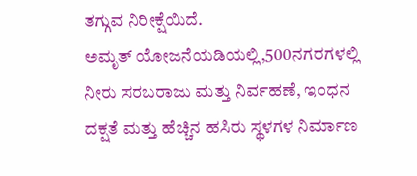ತಗ್ಗುವ ನಿರೀಕ್ಷೆಯಿದೆ.
ಅಮೃತ್ ಯೋಜನೆಯಡಿಯಲ್ಲಿ,500ನಗರಗಳಲ್ಲಿ ನೀರು ಸರಬರಾಜು ಮತ್ತು ನಿರ್ವಹಣೆ, ಇಂಧನ ದಕ್ಷತೆ ಮತ್ತು ಹೆಚ್ಚಿನ ಹಸಿರು ಸ್ಥಳಗಳ ನಿರ್ಮಾಣ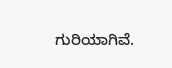ಗುರಿಯಾಗಿವೆ.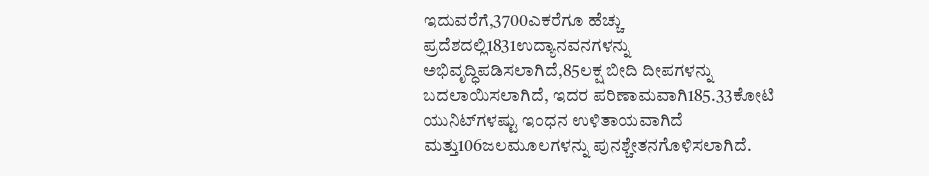ಇದುವರೆಗೆ,3700ಎಕರೆಗೂ ಹೆಚ್ಚು ಪ್ರದೆಶದಲ್ಲಿ1831ಉದ್ಯಾನವನಗಳನ್ನು ಅಭಿವೃದ್ಧಿಪಡಿಸಲಾಗಿದೆ,85ಲಕ್ಷ ಬೀದಿ ದೀಪಗಳನ್ನು ಬದಲಾಯಿಸಲಾಗಿದೆ, ಇದರ ಪರಿಣಾಮವಾಗಿ185.33ಕೋಟಿ ಯುನಿಟ್‌ಗಳಷ್ಟು ಇಂಧನ ಉಳಿತಾಯವಾಗಿದೆ ಮತ್ತು106ಜಲಮೂಲಗಳನ್ನು ಪುನಶ್ಚೇತನಗೊಳಿಸಲಾಗಿದೆ.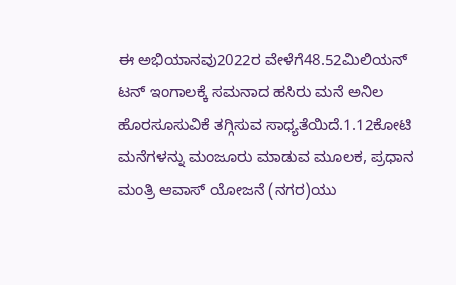ಈ ಅಭಿಯಾನವು2022ರ ವೇಳೆಗೆ48.52ಮಿಲಿಯನ್ ಟನ್ ಇಂಗಾಲಕ್ಕೆ ಸಮನಾದ ಹಸಿರು ಮನೆ ಅನಿಲ ಹೊರಸೂಸುವಿಕೆ ತಗ್ಗಿಸುವ ಸಾಧ್ಯತೆಯಿದೆ.1.12ಕೋಟಿ ಮನೆಗಳನ್ನು ಮಂಜೂರು ಮಾಡುವ ಮೂಲಕ, ಪ್ರಧಾನ ಮಂತ್ರಿ ಆವಾಸ್ ಯೋಜನೆ (ನಗರ)ಯು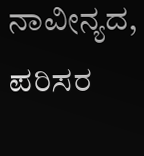ನಾವೀನ್ಯದ, ಪರಿಸರ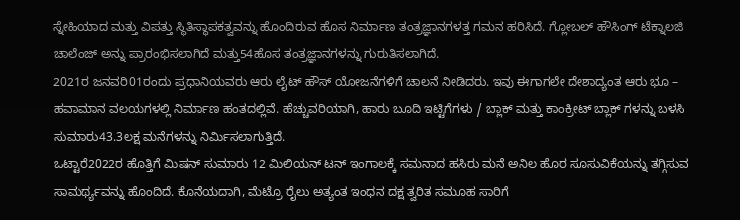ಸ್ನೇಹಿಯಾದ ಮತ್ತು ವಿಪತ್ತು ಸ್ಥಿತಿಸ್ಥಾಪಕತ್ವವನ್ನು ಹೊಂದಿರುವ ಹೊಸ ನಿರ್ಮಾಣ ತಂತ್ರಜ್ಞಾನಗಳತ್ತ ಗಮನ ಹರಿಸಿದೆ. ಗ್ಲೋಬಲ್ ಹೌಸಿಂಗ್ ಟೆಕ್ನಾಲಜಿ ಚಾಲೆಂಜ್ ಅನ್ನು ಪ್ರಾರಂಭಿಸಲಾಗಿದೆ ಮತ್ತು54ಹೊಸ ತಂತ್ರಜ್ಞಾನಗಳನ್ನು ಗುರುತಿಸಲಾಗಿದೆ.
2021ರ ಜನವರಿ01ರಂದು ಪ್ರಧಾನಿಯವರು ಆರು ಲೈಟ್ ಹೌಸ್ ಯೋಜನೆಗಳಿಗೆ ಚಾಲನೆ ನೀಡಿದರು. ಇವು ಈಗಾಗಲೇ ದೇಶಾದ್ಯಂತ ಆರು ಭೂ –  ಹವಾಮಾನ ವಲಯಗಳಲ್ಲಿ ನಿರ್ಮಾಣ ಹಂತದಲ್ಲಿವೆ. ಹೆಚ್ಚುವರಿಯಾಗಿ, ಹಾರು ಬೂದಿ ಇಟ್ಟಿಗೆಗಳು / ಬ್ಲಾಕ್ ಮತ್ತು ಕಾಂಕ್ರೀಟ್ ಬ್ಲಾಕ್ ಗಳನ್ನು ಬಳಸಿ ಸುಮಾರು43.3ಲಕ್ಷ ಮನೆಗಳನ್ನು ನಿರ್ಮಿಸಲಾಗುತ್ತಿದೆ.
ಒಟ್ಟಾರೆ2022ರ ಹೊತ್ತಿಗೆ ಮಿಷನ್ ಸುಮಾರು 12 ಮಿಲಿಯನ್ ಟನ್ ಇಂಗಾಲಕ್ಕೆ ಸಮನಾದ ಹಸಿರು ಮನೆ ಅನಿಲ ಹೊರ ಸೂಸುವಿಕೆಯನ್ನು ತಗ್ಗಿಸುವ ಸಾಮರ್ಥ್ಯವನ್ನು ಹೊಂದಿದೆ. ಕೊನೆಯದಾಗಿ, ಮೆಟ್ರೊ ರೈಲು ಅತ್ಯಂತ ಇಂಧನ ದಕ್ಷ ತ್ವರಿತ ಸಮೂಹ ಸಾರಿಗೆ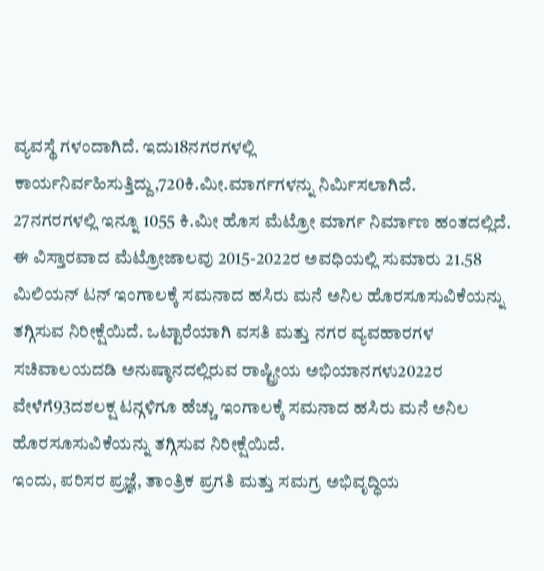ವ್ಯವಸ್ಥೆ ಗಳಂದಾಗಿದೆ. ಇದು18ನಗರಗಳಲ್ಲಿ ಕಾರ್ಯನಿರ್ವಹಿಸುತ್ತಿದ್ದು,720ಕಿ.ಮೀ.ಮಾರ್ಗಗಳನ್ನು ನಿರ್ಮಿಸಲಾಗಿದೆ.
27ನಗರಗಳಲ್ಲಿ ಇನ್ನೂ 1055 ಕಿ.ಮೀ ಹೊಸ ಮೆಟ್ರೋ ಮಾರ್ಗ ನಿರ್ಮಾಣ ಹಂತದಲ್ಲಿದೆ. ಈ ವಿಸ್ತಾರವಾದ ಮೆಟ್ರೋಜಾಲವು 2015-2022ರ ಅವಧಿಯಲ್ಲಿ ಸುಮಾರು 21.58 ಮಿಲಿಯನ್ ಟನ್ ಇಂಗಾಲಕ್ಕೆ ಸಮನಾದ ಹಸಿರು ಮನೆ ಅನಿಲ ಹೊರಸೂಸುವಿಕೆಯನ್ನು ತಗ್ಗಿಸುವ ನಿರೀಕ್ಷೆಯಿದೆ. ಒಟ್ಟಾರೆಯಾಗಿ ವಸತಿ ಮತ್ತು ನಗರ ವ್ಯವಹಾರಗಳ ಸಚಿವಾಲಯದಡಿ ಅನುಷ್ಠಾನದಲ್ಲಿರುವ ರಾಷ್ಟ್ರೀಯ ಅಭಿಯಾನಗಳು2022ರ ವೇಳೆಗೆ93ದಶಲಕ್ಷ ಟನ್ಗಳಿಗೂ ಹೆಚ್ಚು ಇಂಗಾಲಕ್ಕೆ ಸಮನಾದ ಹಸಿರು ಮನೆ ಅನಿಲ ಹೊರಸೂಸುವಿಕೆಯನ್ನು ತಗ್ಗಿಸುವ ನಿರೀಕ್ಷೆಯಿದೆ.
ಇಂದು, ಪರಿಸರ ಪ್ರಜ್ಞೆ, ತಾಂತ್ರಿಕ ಪ್ರಗತಿ ಮತ್ತು ಸಮಗ್ರ ಅಭಿವೃದ್ಧಿಯ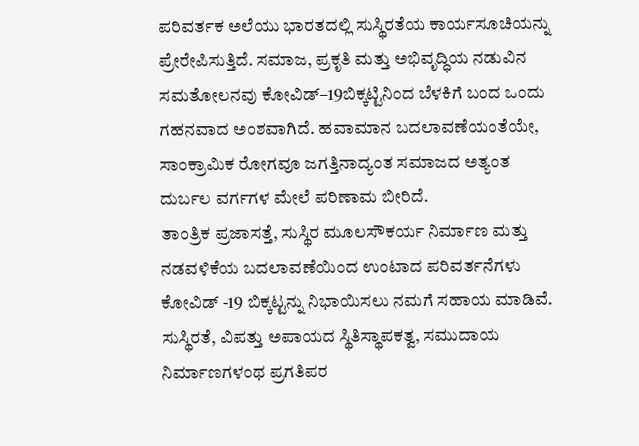ಪರಿವರ್ತಕ ಅಲೆಯು ಭಾರತದಲ್ಲಿ ಸುಸ್ಥಿರತೆಯ ಕಾರ್ಯಸೂಚಿಯನ್ನು ಪ್ರೇರೇಪಿಸುತ್ತಿದೆ. ಸಮಾಜ, ಪ್ರಕೃತಿ ಮತ್ತು ಅಭಿವೃದ್ಧಿಯ ನಡುವಿನ ಸಮತೋಲನವು ಕೋವಿಡ್–19ಬಿಕ್ಕಟ್ಟಿನಿಂದ ಬೆಳಕಿಗೆ ಬಂದ ಒಂದು ಗಹನವಾದ ಅಂಶವಾಗಿದೆ. ಹವಾಮಾನ ಬದಲಾವಣೆಯಂತೆಯೇ, ಸಾಂಕ್ರಾಮಿಕ ರೋಗವೂ ಜಗತ್ತಿನಾದ್ಯಂತ ಸಮಾಜದ ಅತ್ಯಂತ ದುರ್ಬಲ ವರ್ಗಗಳ ಮೇಲೆ ಪರಿಣಾಮ ಬೀರಿದೆ.
ತಾಂತ್ರಿಕ ಪ್ರಜಾಸತ್ತೆ, ಸುಸ್ಥಿರ ಮೂಲಸೌಕರ್ಯ ನಿರ್ಮಾಣ ಮತ್ತು ನಡವಳಿಕೆಯ ಬದಲಾವಣೆಯಿಂದ ಉಂಟಾದ ಪರಿವರ್ತನೆಗಳು ಕೋವಿಡ್ -19 ಬಿಕ್ಕಟ್ಟನ್ನು ನಿಭಾಯಿಸಲು ನಮಗೆ ಸಹಾಯ ಮಾಡಿವೆ. ಸುಸ್ಥಿರತೆ, ವಿಪತ್ತು ಅಪಾಯದ ಸ್ಥಿತಿಸ್ಥಾಪಕತ್ವ, ಸಮುದಾಯ ನಿರ್ಮಾಣಗಳಂಥ ಪ್ರಗತಿಪರ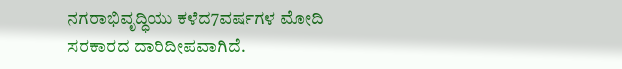ನಗರಾಭಿವೃದ್ಧಿಯು ಕಳೆದ7ವರ್ಷಗಳ ಮೋದಿ ಸರಕಾರದ ದಾರಿದೀಪವಾಗಿದೆ.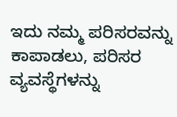ಇದು ನಮ್ಮ ಪರಿಸರವನ್ನು ಕಾಪಾಡಲು, ಪರಿಸರ ವ್ಯವಸ್ಥೆಗಳನ್ನು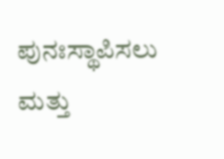ಪುನಃಸ್ಥಾಪಿಸಲು ಮತ್ತು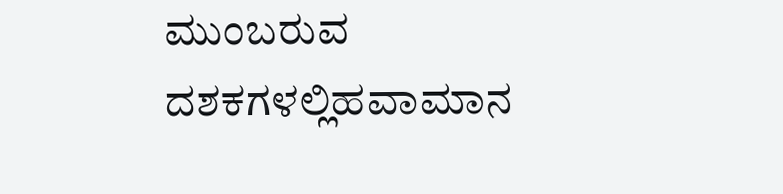ಮುಂಬರುವ ದಶಕಗಳಲ್ಲಿಹವಾಮಾನ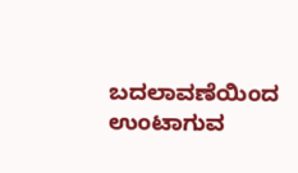ಬದಲಾವಣೆಯಿಂದ ಉಂಟಾಗುವ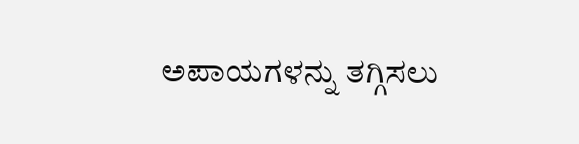ಅಪಾಯಗಳನ್ನು ತಗ್ಗಿಸಲು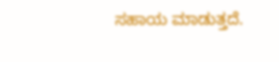ಸಹಾಯ ಮಾಡುತ್ತದೆ.